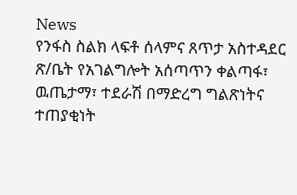News
የንፋስ ስልክ ላፍቶ ሰላምና ጸጥታ አስተዳደር ጽ/ቤት የአገልግሎት አሰጣጥን ቀልጣፋ፣ ዉጤታማ፣ ተደራሽ በማድረግ ግልጽነትና ተጠያቂነት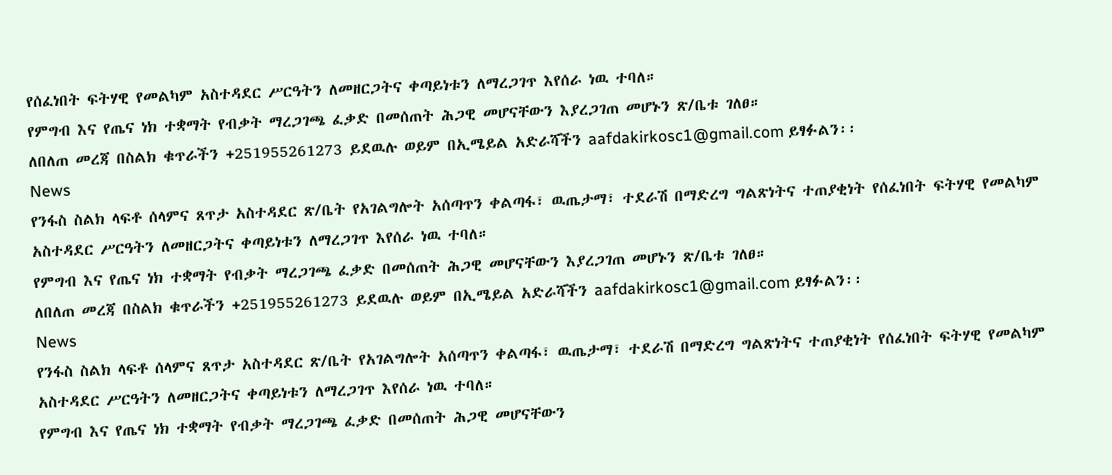የሰፈነበት ፍትሃዊ የመልካም አስተዳደር ሥርዓትን ለመዘርጋትና ቀጣይነቱን ለማረጋገጥ እየሰራ ነዉ ተባለ።
የምግብ እና የጤና ነክ ተቋማት የብቃት ማረጋገጫ ፈቃድ በመሰጠት ሕጋዊ መሆናቸውን እያረጋገጠ መሆኑን ጽ/ቤቱ ገለፀ።
ለበለጠ መረጃ በስልክ ቁጥራችን +251955261273 ይደዉሉ ወይም በኢሜይል አድራሻችን aafdakirkosc1@gmail.com ይፃፉልን፡፡
News
የንፋስ ስልክ ላፍቶ ሰላምና ጸጥታ አስተዳደር ጽ/ቤት የአገልግሎት አሰጣጥን ቀልጣፋ፣ ዉጤታማ፣ ተደራሽ በማድረግ ግልጽነትና ተጠያቂነት የሰፈነበት ፍትሃዊ የመልካም አስተዳደር ሥርዓትን ለመዘርጋትና ቀጣይነቱን ለማረጋገጥ እየሰራ ነዉ ተባለ።
የምግብ እና የጤና ነክ ተቋማት የብቃት ማረጋገጫ ፈቃድ በመሰጠት ሕጋዊ መሆናቸውን እያረጋገጠ መሆኑን ጽ/ቤቱ ገለፀ።
ለበለጠ መረጃ በስልክ ቁጥራችን +251955261273 ይደዉሉ ወይም በኢሜይል አድራሻችን aafdakirkosc1@gmail.com ይፃፉልን፡፡
News
የንፋስ ስልክ ላፍቶ ሰላምና ጸጥታ አስተዳደር ጽ/ቤት የአገልግሎት አሰጣጥን ቀልጣፋ፣ ዉጤታማ፣ ተደራሽ በማድረግ ግልጽነትና ተጠያቂነት የሰፈነበት ፍትሃዊ የመልካም አስተዳደር ሥርዓትን ለመዘርጋትና ቀጣይነቱን ለማረጋገጥ እየሰራ ነዉ ተባለ።
የምግብ እና የጤና ነክ ተቋማት የብቃት ማረጋገጫ ፈቃድ በመሰጠት ሕጋዊ መሆናቸውን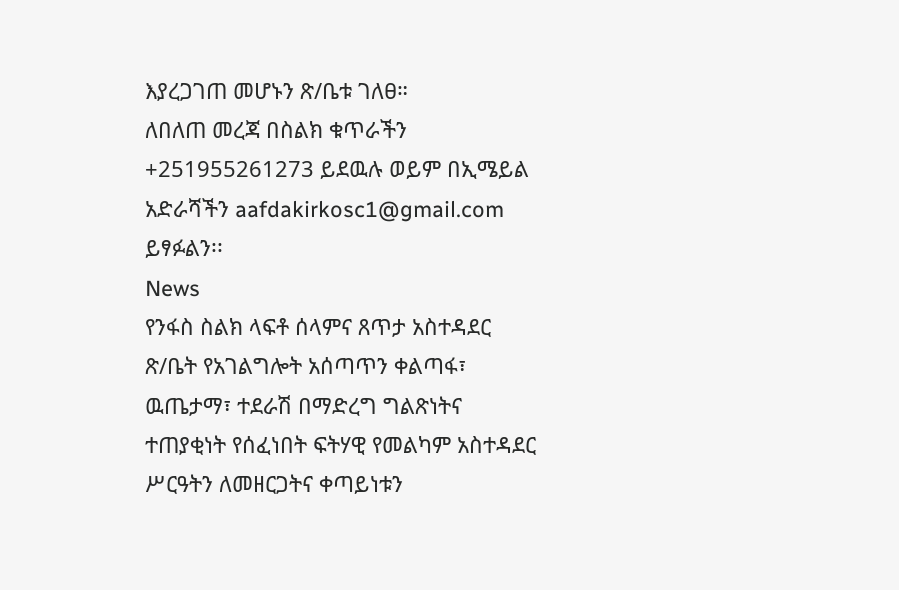እያረጋገጠ መሆኑን ጽ/ቤቱ ገለፀ።
ለበለጠ መረጃ በስልክ ቁጥራችን +251955261273 ይደዉሉ ወይም በኢሜይል አድራሻችን aafdakirkosc1@gmail.com ይፃፉልን፡፡
News
የንፋስ ስልክ ላፍቶ ሰላምና ጸጥታ አስተዳደር ጽ/ቤት የአገልግሎት አሰጣጥን ቀልጣፋ፣ ዉጤታማ፣ ተደራሽ በማድረግ ግልጽነትና ተጠያቂነት የሰፈነበት ፍትሃዊ የመልካም አስተዳደር ሥርዓትን ለመዘርጋትና ቀጣይነቱን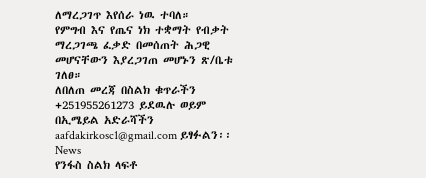ለማረጋገጥ እየሰራ ነዉ ተባለ።
የምግብ እና የጤና ነክ ተቋማት የብቃት ማረጋገጫ ፈቃድ በመሰጠት ሕጋዊ መሆናቸውን እያረጋገጠ መሆኑን ጽ/ቤቱ ገለፀ።
ለበለጠ መረጃ በስልክ ቁጥራችን +251955261273 ይደዉሉ ወይም በኢሜይል አድራሻችን aafdakirkosc1@gmail.com ይፃፉልን፡፡
News
የንፋስ ስልክ ላፍቶ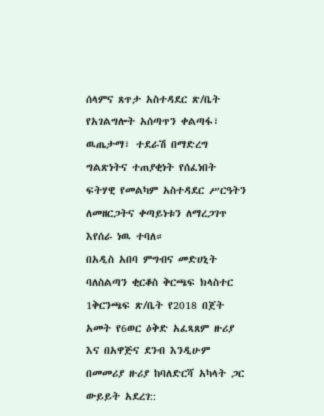ሰላምና ጸጥታ አስተዳደር ጽ/ቤት የአገልግሎት አሰጣጥን ቀልጣፋ፣ ዉጤታማ፣ ተደራሽ በማድረግ ግልጽነትና ተጠያቂነት የሰፈነበት ፍትሃዊ የመልካም አስተዳደር ሥርዓትን ለመዘርጋትና ቀጣይነቱን ለማረጋገጥ እየሰራ ነዉ ተባለ።
በአዲስ አበባ ምግብና መድሀኒት ባለስልጣን ቂርቆስ ቅርጫፍ ክላስተር 1ቅርንጫፍ ጽ/ቤት የ2018 በጀት አመት የ6ወር ዕቅድ አፈጻጸም ዙሪያ እና በአዋጅና ደንብ እንዲሁም በመመሪያ ዙሪያ ከባለድርሻ አካላት ጋር ውይይት አደረገ::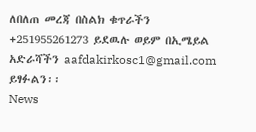ለበለጠ መረጃ በስልክ ቁጥራችን +251955261273 ይደዉሉ ወይም በኢሜይል አድራሻችን aafdakirkosc1@gmail.com ይፃፉልን፡፡
News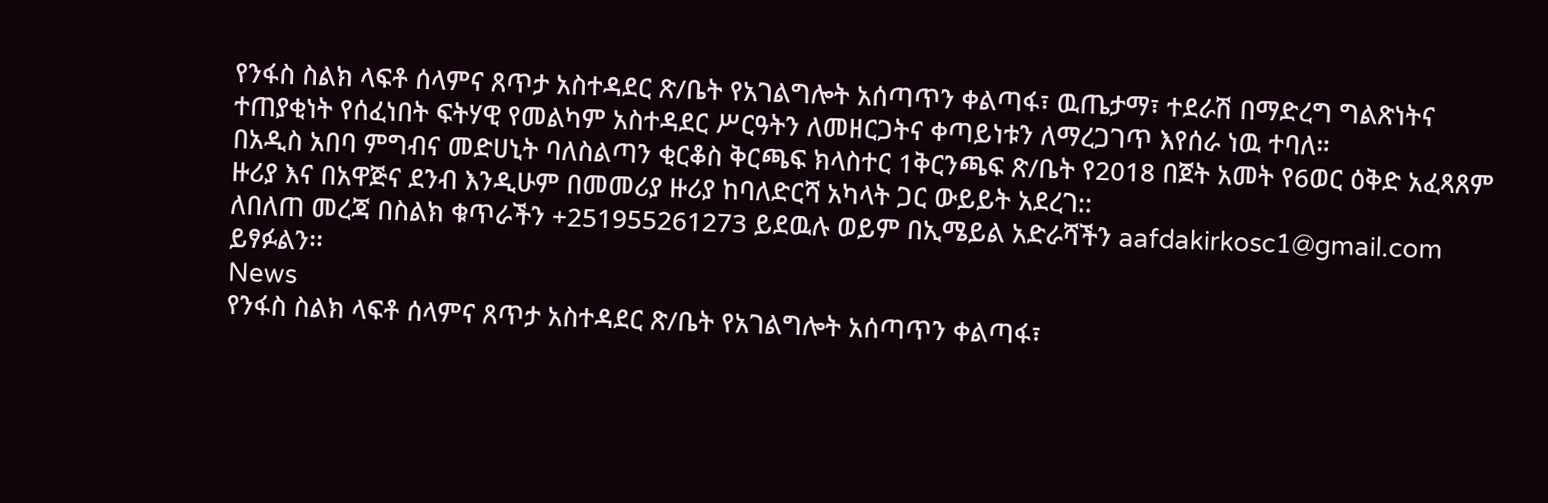የንፋስ ስልክ ላፍቶ ሰላምና ጸጥታ አስተዳደር ጽ/ቤት የአገልግሎት አሰጣጥን ቀልጣፋ፣ ዉጤታማ፣ ተደራሽ በማድረግ ግልጽነትና ተጠያቂነት የሰፈነበት ፍትሃዊ የመልካም አስተዳደር ሥርዓትን ለመዘርጋትና ቀጣይነቱን ለማረጋገጥ እየሰራ ነዉ ተባለ።
በአዲስ አበባ ምግብና መድሀኒት ባለስልጣን ቂርቆስ ቅርጫፍ ክላስተር 1ቅርንጫፍ ጽ/ቤት የ2018 በጀት አመት የ6ወር ዕቅድ አፈጻጸም ዙሪያ እና በአዋጅና ደንብ እንዲሁም በመመሪያ ዙሪያ ከባለድርሻ አካላት ጋር ውይይት አደረገ::
ለበለጠ መረጃ በስልክ ቁጥራችን +251955261273 ይደዉሉ ወይም በኢሜይል አድራሻችን aafdakirkosc1@gmail.com ይፃፉልን፡፡
News
የንፋስ ስልክ ላፍቶ ሰላምና ጸጥታ አስተዳደር ጽ/ቤት የአገልግሎት አሰጣጥን ቀልጣፋ፣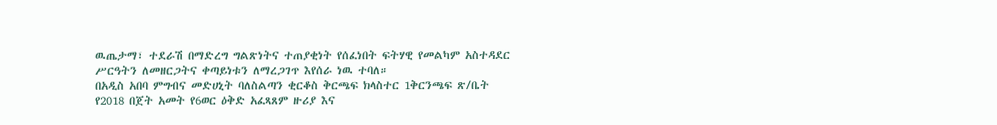ዉጤታማ፣ ተደራሽ በማድረግ ግልጽነትና ተጠያቂነት የሰፈነበት ፍትሃዊ የመልካም አስተዳደር ሥርዓትን ለመዘርጋትና ቀጣይነቱን ለማረጋገጥ እየሰራ ነዉ ተባለ።
በአዲስ አበባ ምግብና መድሀኒት ባለስልጣን ቂርቆስ ቅርጫፍ ክላስተር 1ቅርንጫፍ ጽ/ቤት የ2018 በጀት አመት የ6ወር ዕቅድ አፈጻጸም ዙሪያ እና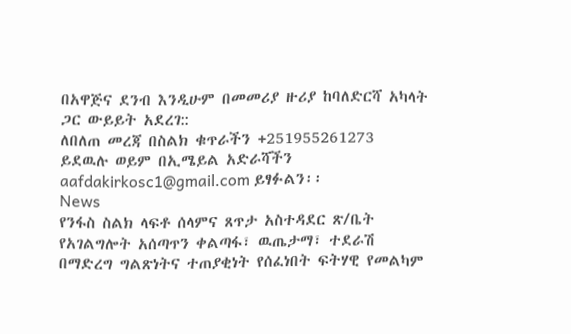በአዋጅና ደንብ እንዲሁም በመመሪያ ዙሪያ ከባለድርሻ አካላት ጋር ውይይት አደረገ::
ለበለጠ መረጃ በስልክ ቁጥራችን +251955261273 ይደዉሉ ወይም በኢሜይል አድራሻችን aafdakirkosc1@gmail.com ይፃፉልን፡፡
News
የንፋስ ስልክ ላፍቶ ሰላምና ጸጥታ አስተዳደር ጽ/ቤት የአገልግሎት አሰጣጥን ቀልጣፋ፣ ዉጤታማ፣ ተደራሽ በማድረግ ግልጽነትና ተጠያቂነት የሰፈነበት ፍትሃዊ የመልካም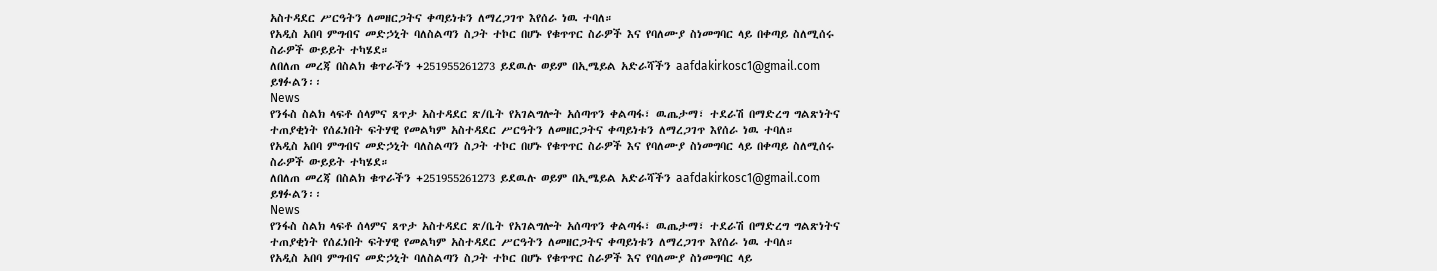አስተዳደር ሥርዓትን ለመዘርጋትና ቀጣይነቱን ለማረጋገጥ እየሰራ ነዉ ተባለ።
የአዲስ አበባ ምግብና መድኃኒት ባለስልጣን ስጋት ተኮር በሆኑ የቁጥጥር ስራዎች እና የባለሙያ ስነመግባር ላይ በቀጣይ ስለሚሰሩ ስራዎች ውይይት ተካሄደ።
ለበለጠ መረጃ በስልክ ቁጥራችን +251955261273 ይደዉሉ ወይም በኢሜይል አድራሻችን aafdakirkosc1@gmail.com ይፃፉልን፡፡
News
የንፋስ ስልክ ላፍቶ ሰላምና ጸጥታ አስተዳደር ጽ/ቤት የአገልግሎት አሰጣጥን ቀልጣፋ፣ ዉጤታማ፣ ተደራሽ በማድረግ ግልጽነትና ተጠያቂነት የሰፈነበት ፍትሃዊ የመልካም አስተዳደር ሥርዓትን ለመዘርጋትና ቀጣይነቱን ለማረጋገጥ እየሰራ ነዉ ተባለ።
የአዲስ አበባ ምግብና መድኃኒት ባለስልጣን ስጋት ተኮር በሆኑ የቁጥጥር ስራዎች እና የባለሙያ ስነመግባር ላይ በቀጣይ ስለሚሰሩ ስራዎች ውይይት ተካሄደ።
ለበለጠ መረጃ በስልክ ቁጥራችን +251955261273 ይደዉሉ ወይም በኢሜይል አድራሻችን aafdakirkosc1@gmail.com ይፃፉልን፡፡
News
የንፋስ ስልክ ላፍቶ ሰላምና ጸጥታ አስተዳደር ጽ/ቤት የአገልግሎት አሰጣጥን ቀልጣፋ፣ ዉጤታማ፣ ተደራሽ በማድረግ ግልጽነትና ተጠያቂነት የሰፈነበት ፍትሃዊ የመልካም አስተዳደር ሥርዓትን ለመዘርጋትና ቀጣይነቱን ለማረጋገጥ እየሰራ ነዉ ተባለ።
የአዲስ አበባ ምግብና መድኃኒት ባለስልጣን ስጋት ተኮር በሆኑ የቁጥጥር ስራዎች እና የባለሙያ ስነመግባር ላይ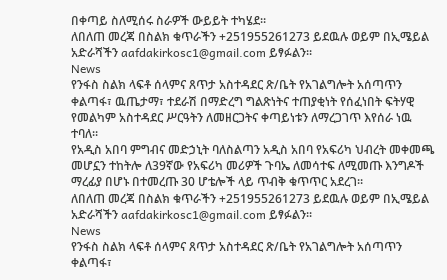በቀጣይ ስለሚሰሩ ስራዎች ውይይት ተካሄደ።
ለበለጠ መረጃ በስልክ ቁጥራችን +251955261273 ይደዉሉ ወይም በኢሜይል አድራሻችን aafdakirkosc1@gmail.com ይፃፉልን፡፡
News
የንፋስ ስልክ ላፍቶ ሰላምና ጸጥታ አስተዳደር ጽ/ቤት የአገልግሎት አሰጣጥን ቀልጣፋ፣ ዉጤታማ፣ ተደራሽ በማድረግ ግልጽነትና ተጠያቂነት የሰፈነበት ፍትሃዊ የመልካም አስተዳደር ሥርዓትን ለመዘርጋትና ቀጣይነቱን ለማረጋገጥ እየሰራ ነዉ ተባለ።
የአዲስ አበባ ምግብና መድኃኒት ባለስልጣን አዲስ አበባ የአፍሪካ ህብረት መቀመጫ መሆኗን ተከትሎ ለ39ኛው የአፍሪካ መሪዎች ጉባኤ ለመሳተፍ ለሚመጡ እንግዶች ማረፊያ በሆኑ በተመረጡ 30 ሆቴሎች ላይ ጥብቅ ቁጥጥር አደረገ።
ለበለጠ መረጃ በስልክ ቁጥራችን +251955261273 ይደዉሉ ወይም በኢሜይል አድራሻችን aafdakirkosc1@gmail.com ይፃፉልን፡፡
News
የንፋስ ስልክ ላፍቶ ሰላምና ጸጥታ አስተዳደር ጽ/ቤት የአገልግሎት አሰጣጥን ቀልጣፋ፣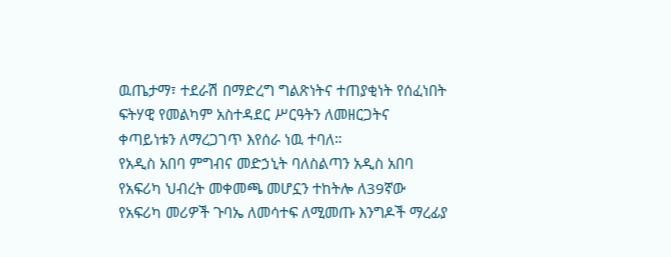ዉጤታማ፣ ተደራሽ በማድረግ ግልጽነትና ተጠያቂነት የሰፈነበት ፍትሃዊ የመልካም አስተዳደር ሥርዓትን ለመዘርጋትና ቀጣይነቱን ለማረጋገጥ እየሰራ ነዉ ተባለ።
የአዲስ አበባ ምግብና መድኃኒት ባለስልጣን አዲስ አበባ የአፍሪካ ህብረት መቀመጫ መሆኗን ተከትሎ ለ39ኛው የአፍሪካ መሪዎች ጉባኤ ለመሳተፍ ለሚመጡ እንግዶች ማረፊያ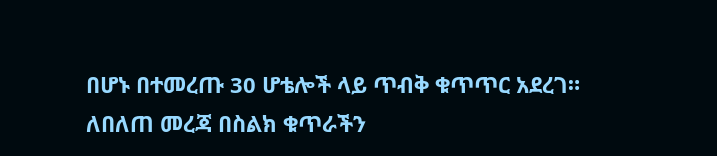በሆኑ በተመረጡ 30 ሆቴሎች ላይ ጥብቅ ቁጥጥር አደረገ።
ለበለጠ መረጃ በስልክ ቁጥራችን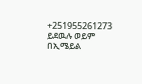+251955261273 ይደዉሉ ወይም በኢሜይል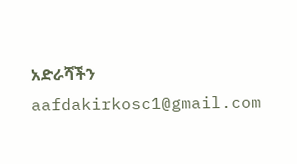አድራሻችን aafdakirkosc1@gmail.com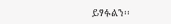ይፃፉልን፡፡